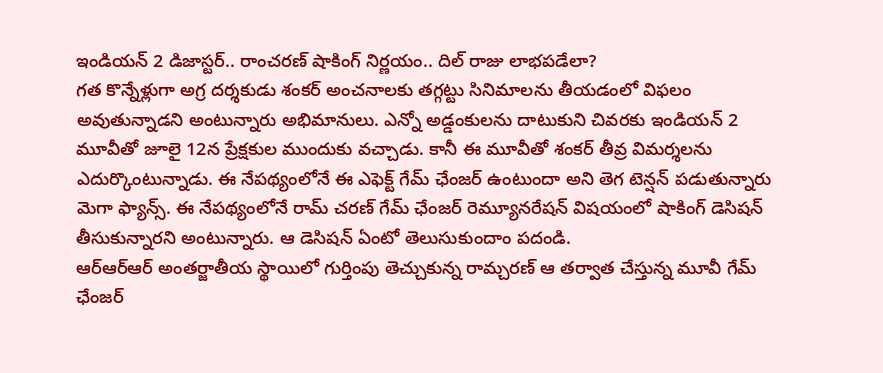ఇండియన్ 2 డిజాస్టర్.. రాంచరణ్ షాకింగ్ నిర్ణయం.. దిల్ రాజు లాభపడేలా?
గత కొన్నేళ్లుగా అగ్ర దర్శకుడు శంకర్ అంచనాలకు తగ్గట్టు సినిమాలను తీయడంలో విఫలం అవుతున్నాడని అంటున్నారు అభిమానులు. ఎన్నో అడ్డంకులను దాటుకుని చివరకు ఇండియన్ 2 మూవీతో జూలై 12న ప్రేక్షకుల ముందుకు వచ్చాడు. కానీ ఈ మూవీతో శంకర్ తీవ్ర విమర్శలను ఎదుర్కొంటున్నాడు. ఈ నేపథ్యంలోనే ఈ ఎఫెక్ట్ గేమ్ ఛేంజర్ ఉంటుందా అని తెగ టెన్షన్ పడుతున్నారు మెగా ఫ్యాన్స్. ఈ నేపథ్యంలోనే రామ్ చరణ్ గేమ్ ఛేంజర్ రెమ్యూనరేషన్ విషయంలో షాకింగ్ డెసిషన్ తీసుకున్నారని అంటున్నారు. ఆ డెసిషన్ ఏంటో తెలుసుకుందాం పదండి.
ఆర్ఆర్ఆర్ అంతర్జాతీయ స్థాయిలో గుర్తింపు తెచ్చుకున్న రామ్చరణ్ ఆ తర్వాత చేస్తున్న మూవీ గేమ్ ఛేంజర్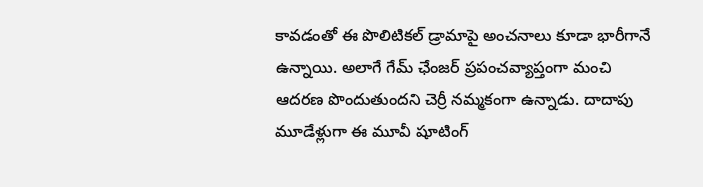కావడంతో ఈ పొలిటికల్ డ్రామాపై అంచనాలు కూడా భారీగానే ఉన్నాయి. అలాగే గేమ్ ఛేంజర్ ప్రపంచవ్యాప్తంగా మంచి ఆదరణ పొందుతుందని చెర్రీ నమ్మకంగా ఉన్నాడు. దాదాపు మూడేళ్లుగా ఈ మూవీ షూటింగ్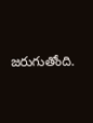జరుగుతోంది.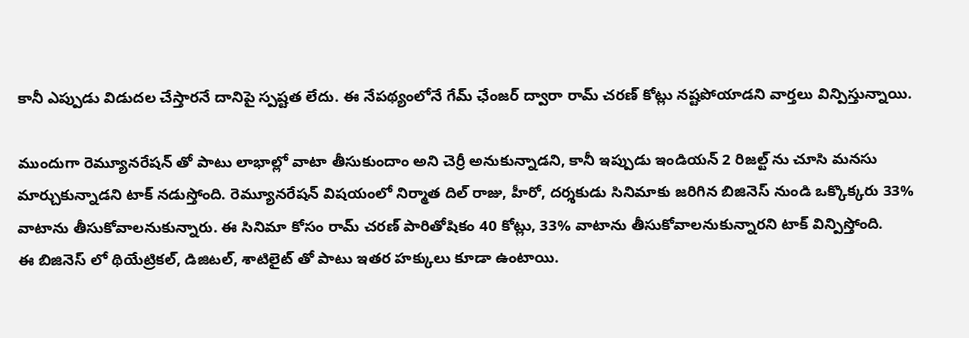కానీ ఎప్పుడు విడుదల చేస్తారనే దానిపై స్పష్టత లేదు. ఈ నేపథ్యంలోనే గేమ్ ఛేంజర్ ద్వారా రామ్ చరణ్ కోట్లు నష్టపోయాడని వార్తలు విన్పిస్తున్నాయి.

ముందుగా రెమ్యూనరేషన్ తో పాటు లాభాల్లో వాటా తీసుకుందాం అని చెర్రీ అనుకున్నాడని, కానీ ఇప్పుడు ఇండియన్ 2 రిజల్ట్ ను చూసి మనసు మార్చుకున్నాడని టాక్ నడుస్తోంది. రెమ్యూనరేషన్ విషయంలో నిర్మాత దిల్ రాజు, హీరో, దర్శకుడు సినిమాకు జరిగిన బిజినెస్ నుండి ఒక్కొక్కరు 33% వాటాను తీసుకోవాలనుకున్నారు. ఈ సినిమా కోసం రామ్ చరణ్ పారితోషికం 40 కోట్లు, 33% వాటాను తీసుకోవాలనుకున్నారని టాక్ విన్పిస్తోంది.
ఈ బిజినెస్ లో థియేట్రికల్, డిజిటల్, శాటిలైట్ తో పాటు ఇతర హక్కులు కూడా ఉంటాయి.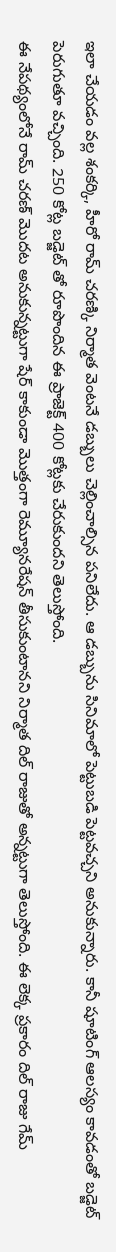ఇలా చేయడం వల్ల శంకర్కి, హీరో రామ్ చరణ్కి నిర్మాత వెంటనే డబ్బులు చెల్లించాల్సిన పనిలేదు. ఆ డబ్బును సినిమాలో పెట్టుబడి పెట్టవచ్చని అనుకున్నారు. కానీ షూటింగ్ ఆలస్యం కావడంతో బడ్జెట్ పెరుగుతూ వచ్చింది. 250 కోట్ల బడ్జెట్ తో రూపొందిన ఈ ప్రాజెక్ట్ 400 కోట్లకు చేరుకుందని తెలుస్తోంది.
ఈ నేపథ్యంలోనే రామ్ చరణ్ మొదట అనుకున్నట్టుగా షేర్ కాకుండా మొత్తంగా రెమ్యూనరేషన్ తీసుకుంటానని నిర్మాత దిల్ రాజుతో అన్నట్టుగా తెలుస్తోంది. ఈ లెక్క ప్రకారం దిల్ రాజు గేమ్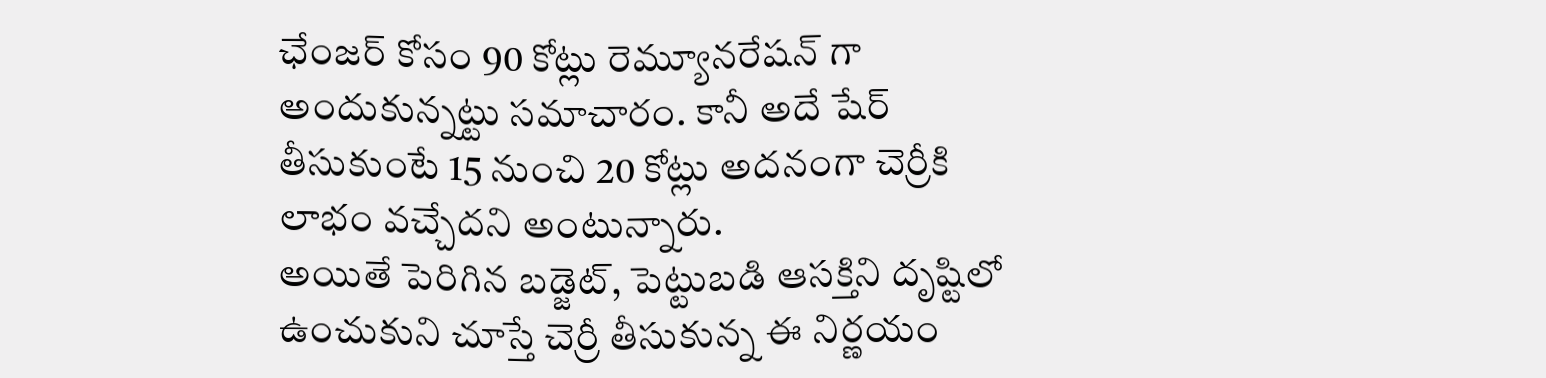ఛేంజర్ కోసం 90 కోట్లు రెమ్యూనరేషన్ గా అందుకున్నట్టు సమాచారం. కానీ అదే షేర్ తీసుకుంటే 15 నుంచి 20 కోట్లు అదనంగా చెర్రీకి లాభం వచ్చేదని అంటున్నారు.
అయితే పెరిగిన బడ్జెట్, పెట్టుబడి ఆసక్తిని దృష్టిలో ఉంచుకుని చూస్తే చెర్రీ తీసుకున్న ఈ నిర్ణయం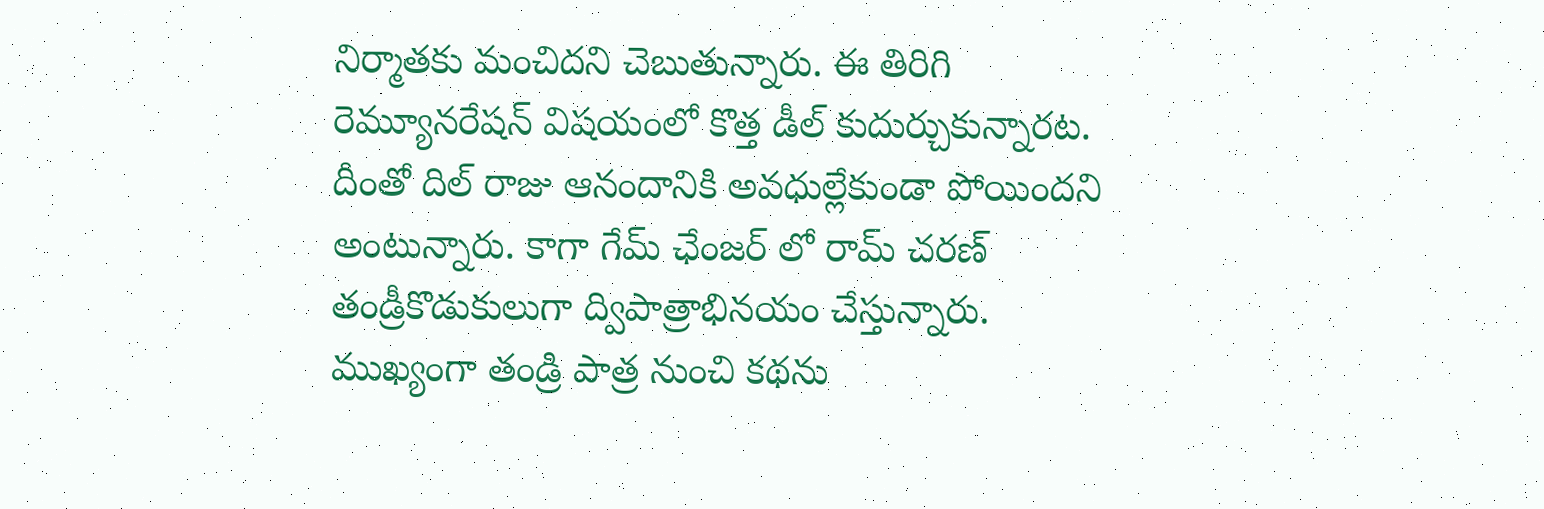నిర్మాతకు మంచిదని చెబుతున్నారు. ఈ తిరిగి రెమ్యూనరేషన్ విషయంలో కొత్త డీల్ కుదుర్చుకున్నారట. దీంతో దిల్ రాజు ఆనందానికి అవధుల్లేకుండా పోయిందని అంటున్నారు. కాగా గేమ్ ఛేంజర్ లో రామ్ చరణ్ తండ్రీకొడుకులుగా ద్విపాత్రాభినయం చేస్తున్నారు. ముఖ్యంగా తండ్రి పాత్ర నుంచి కథను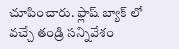చూపించారు. ఫ్లాష్ బ్యాక్ లో వచ్చే తండ్రి సన్నివేశం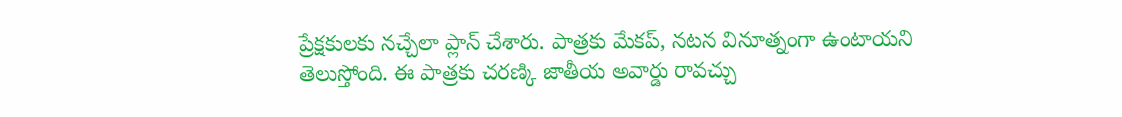ప్రేక్షకులకు నచ్చేలా ప్లాన్ చేశారు. పాత్రకు మేకప్, నటన వినూత్నంగా ఉంటాయని తెలుస్తోంది. ఈ పాత్రకు చరణ్కి జాతీయ అవార్డు రావచ్చు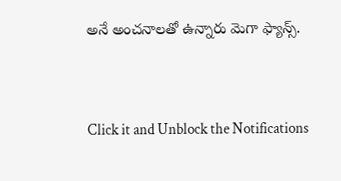అనే అంచనాలతో ఉన్నారు మెగా ఫ్యాన్స్.


Click it and Unblock the Notifications